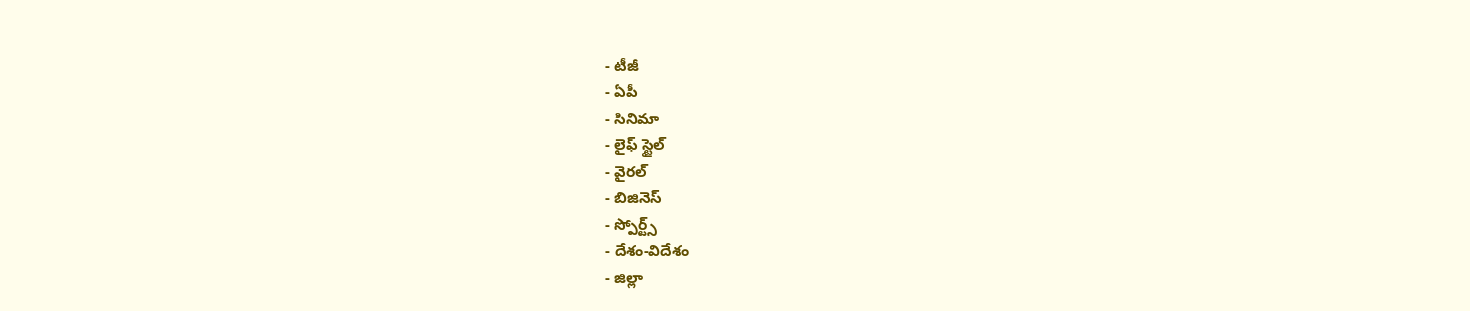- టీజీ
- ఏపీ
- సినిమా
- లైఫ్ స్టైల్
- వైరల్
- బిజినెస్
- స్పోర్ట్స్
- దేశం-విదేశం
- జిల్లా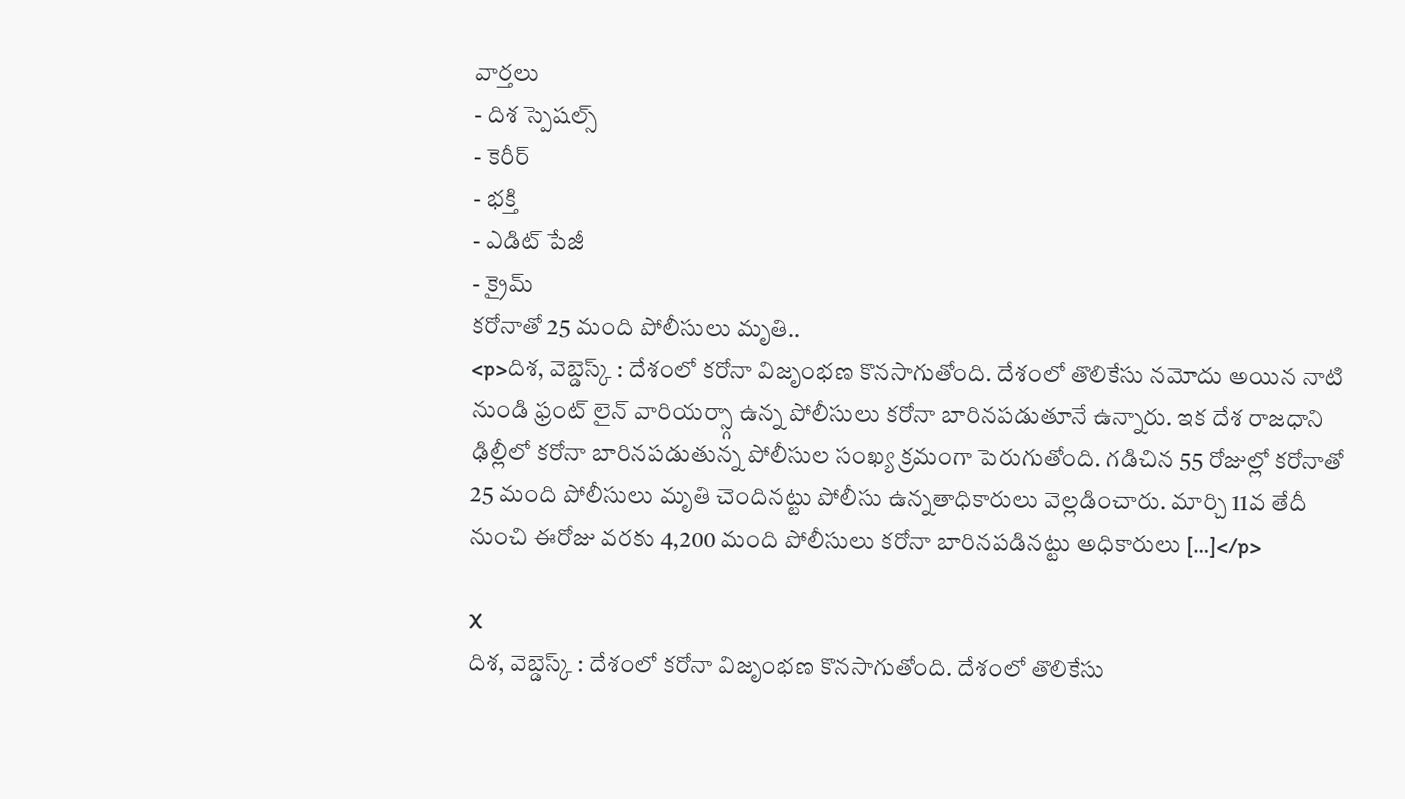వార్తలు
- దిశ స్పెషల్స్
- కెరీర్
- భక్తి
- ఎడిట్ పేజీ
- క్రైమ్
కరోనాతో 25 మంది పోలీసులు మృతి..
<p>దిశ, వెబ్డెస్క్ : దేశంలో కరోనా విజృంభణ కొనసాగుతోంది. దేశంలో తొలికేసు నమోదు అయిన నాటి నుండి ఫ్రంట్ లైన్ వారియర్స్గా ఉన్న పోలీసులు కరోనా బారినపడుతూనే ఉన్నారు. ఇక దేశ రాజధాని ఢిల్లీలో కరోనా బారినపడుతున్న పోలీసుల సంఖ్య క్రమంగా పెరుగుతోంది. గడిచిన 55 రోజుల్లో కరోనాతో 25 మంది పోలీసులు మృతి చెందినట్టు పోలీసు ఉన్నతాధికారులు వెల్లడించారు. మార్చి 11వ తేదీ నుంచి ఈరోజు వరకు 4,200 మంది పోలీసులు కరోనా బారినపడినట్టు అధికారులు […]</p>

X
దిశ, వెబ్డెస్క్ : దేశంలో కరోనా విజృంభణ కొనసాగుతోంది. దేశంలో తొలికేసు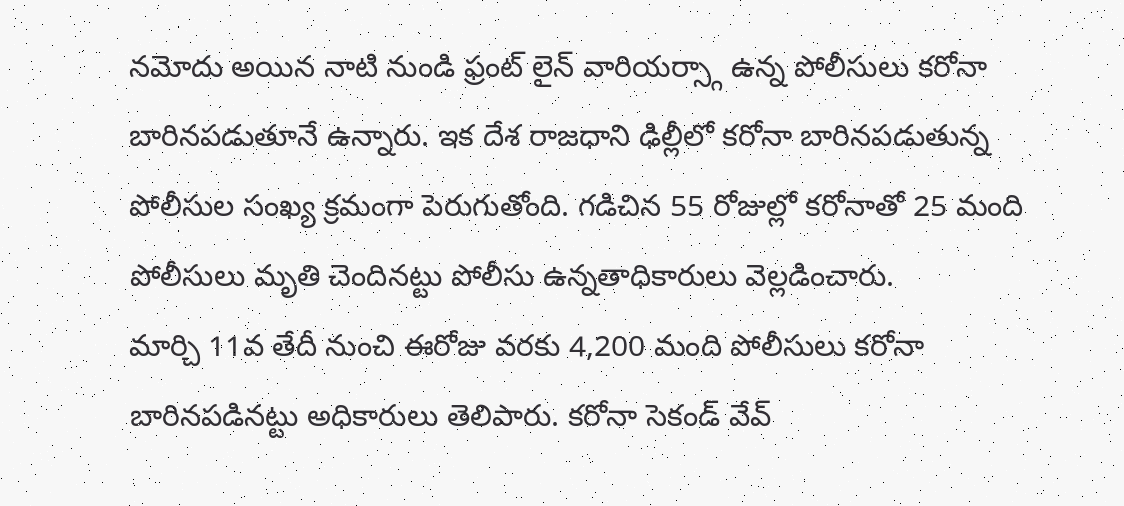నమోదు అయిన నాటి నుండి ఫ్రంట్ లైన్ వారియర్స్గా ఉన్న పోలీసులు కరోనా బారినపడుతూనే ఉన్నారు. ఇక దేశ రాజధాని ఢిల్లీలో కరోనా బారినపడుతున్న పోలీసుల సంఖ్య క్రమంగా పెరుగుతోంది. గడిచిన 55 రోజుల్లో కరోనాతో 25 మంది పోలీసులు మృతి చెందినట్టు పోలీసు ఉన్నతాధికారులు వెల్లడించారు.
మార్చి 11వ తేదీ నుంచి ఈరోజు వరకు 4,200 మంది పోలీసులు కరోనా బారినపడినట్టు అధికారులు తెలిపారు. కరోనా సెకండ్ వేవ్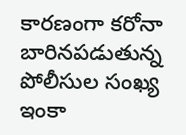కారణంగా కరోనా బారినపడుతున్న పోలీసుల సంఖ్య ఇంకా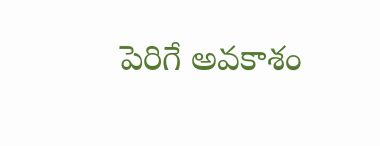పెరిగే అవకాశం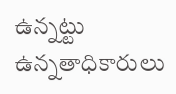ఉన్నట్టు ఉన్నతాధికారులు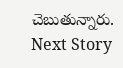చెబుతున్నారు.
Next Story